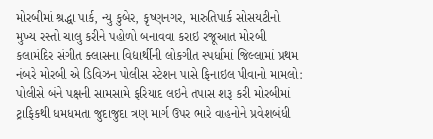મોરબીમાં શ્રદ્ધા પાર્ક, ન્યુ કુબેર, કૃષ્ણનગર, મારુતિપાર્ક સોસયટીનો મુખ્ય રસ્તો ચાલુ કરીને પહોળો બનાવવા કરાઇ રજૂઆત મોરબી કલામંદિર સંગીત ક્લાસના વિદ્યાર્થીની લોકગીત સ્પર્ધામાં જિલ્લામાં પ્રથમ નંબરે મોરબી એ ડિવિઝન પોલીસ સ્ટેશન પાસે ફિનાઇલ પીવાનો મામલો: પોલીસે બંને પક્ષની સામસામે ફરિયાદ લઇને તપાસ શરૂ કરી મોરબીમાં ટ્રાફિકથી ધમધમતા જુદાજુદા ત્રણ માર્ગ ઉપર ભારે વાહનોને પ્રવેશબંધી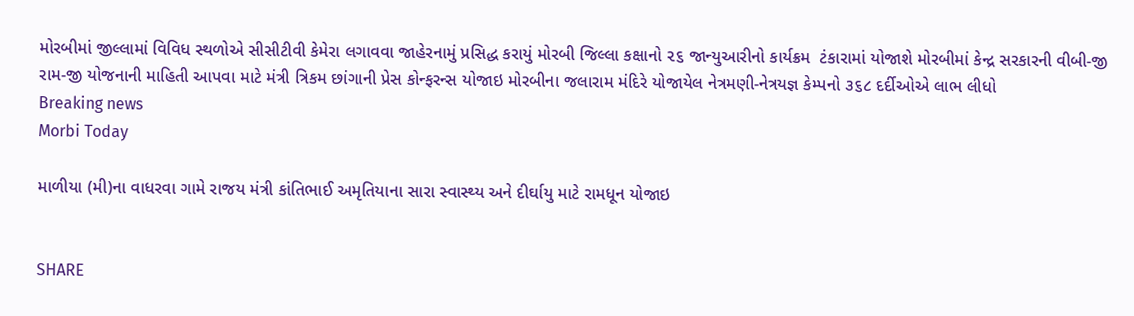મોરબીમાં જીલ્લામાં વિવિધ સ્થળોએ સીસીટીવી કેમેરા લગાવવા જાહેરનામું પ્રસિદ્ધ કરાયું મોરબી જિલ્લા કક્ષાનો ૨૬ જાન્યુઆરીનો કાર્યક્રમ  ટંકારામાં યોજાશે મોરબીમાં કેન્દ્ર સરકારની વીબી-જી રામ-જી યોજનાની માહિતી આપવા માટે મંત્રી ત્રિકમ છાંગાની પ્રેસ કોન્ફરન્સ યોજાઇ મોરબીના જલારામ મંદિરે યોજાયેલ નેત્રમણી-નેત્રયજ્ઞ કેમ્પનો ૩૬૮ દર્દીઓએ લાભ લીધો
Breaking news
Morbi Today

માળીયા (મી)ના વાધરવા ગામે રાજય મંત્રી કાંતિભાઈ અમૃતિયાના સારા સ્વાસ્થ્ય અને દીર્ઘાયુ માટે રામધૂન યોજાઇ


SHARE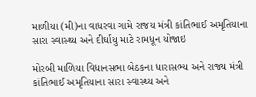માળીયા (મી)ના વાધરવા ગામે રાજય મંત્રી કાંતિભાઈ અમૃતિયાના સારા સ્વાસ્થ્ય અને દીર્ઘાયુ માટે રામધૂન યોજાઇ

મોરબી માળિયા વિધાનસભા બેઠકના ધારાસભ્ય અને રાજ્ય મંત્રી કાંતિભાઈ અમૃતિયાના સારા સ્વાસ્થ્ય અને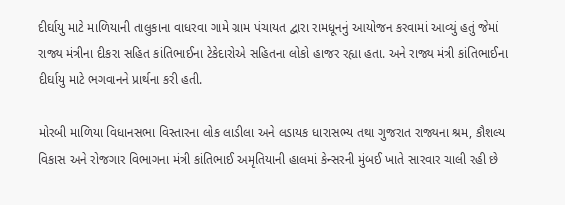દીર્ઘાયુ માટે માળિયાની તાલુકાના વાધરવા ગામે ગ્રામ પંચાયત દ્વારા રામધૂનનું આયોજન કરવામાં આવ્યું હતું જેમાં રાજ્ય મંત્રીના દીકરા સહિત કાંતિભાઈના ટેકેદારોએ સહિતના લોકો હાજર રહ્યા હતા. અને રાજ્ય મંત્રી કાંતિભાઈના દીર્ઘાયુ માટે ભગવાનને પ્રાર્થના કરી હતી.

મોરબી માળિયા વિધાનસભા વિસ્તારના લોક લાડીલા અને લડાયક ધારાસભ્ય તથા ગુજરાત રાજ્યના શ્રમ, કૌશલ્ય વિકાસ અને રોજગાર વિભાગના મંત્રી કાંતિભાઈ અમૃતિયાની હાલમાં કેન્સરની મુંબઈ ખાતે સારવાર ચાલી રહી છે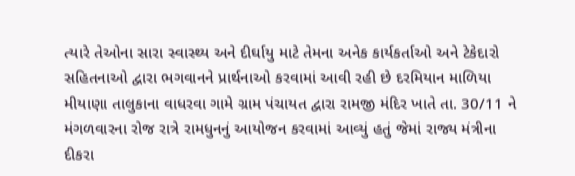ત્યારે તેઓના સારા સ્વાસ્થ્ય અને દીર્ઘાયુ માટે તેમના અનેક કાર્યકર્તાઓ અને ટેકેદારો સહિતનાઓ દ્વારા ભગવાનને પ્રાર્થનાઓ કરવામાં આવી રહી છે દરમિયાન માળિયા મીયાણા તાલુકાના વાધરવા ગામે ગ્રામ પંચાયત દ્વારા રામજી મંદિર ખાતે તા. 30/11 ને મંગળવારના રોજ રાત્રે રામધુનનું આયોજન કરવામાં આવ્યું હતું જેમાં રાજ્ય મંત્રીના દીકરા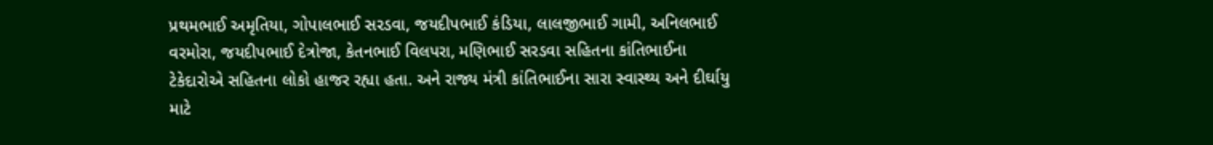પ્રથમભાઈ અમૃતિયા, ગોપાલભાઈ સરડવા, જયદીપભાઈ કંડિયા, લાલજીભાઈ ગામી, અનિલભાઈ વરમોરા, જયદીપભાઈ દેત્રોજા, કેતનભાઈ વિલપરા, મણિભાઈ સરડવા સહિતના કાંતિભાઈના ટેકેદારોએ સહિતના લોકો હાજર રહ્યા હતા. અને રાજ્ય મંત્રી કાંતિભાઈના સારા સ્વાસ્થ્ય અને દીર્ઘાયુ માટે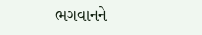ભગવાનને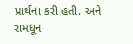પ્રાર્થના કરી હતી. અને રામધૂન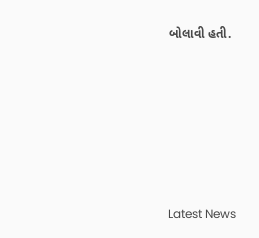બોલાવી હતી.






Latest News